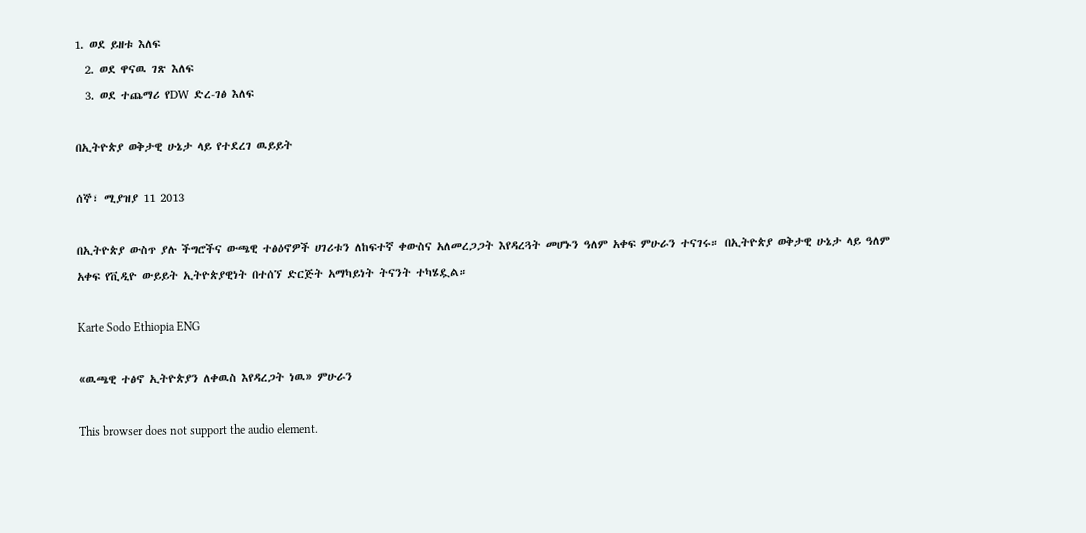1. ወደ ይዘቱ እለፍ
  2. ወደ ዋናዉ ገጽ እለፍ
  3. ወደ ተጨማሪ የDW ድረ-ገፅ እለፍ

በኢትዮጵያ ወቅታዊ ሁኔታ ላይ የተደረገ ዉይይት

ሰኞ፣ ሚያዝያ 11 2013

በኢትዮጵያ ውስጥ ያሉ ችግሮችና ውጫዊ ተፅዕኖዎች ሀገሪቱን ለከፍተኛ ቀውስና አለመረጋጋት እየዳረጓት መሆኑን ዓለም አቀፍ ምሁራን ተናገሩ። በኢትዮጵያ ወቅታዊ ሁኔታ ላይ ዓለም አቀፍ የቪዲዮ ውይይት ኢትዮጵያዊነት በተሰኘ ድርጅት አማካይነት ትናንት ተካሄዷል።

Karte Sodo Ethiopia ENG

«ዉጫዊ ተፅኖ ኢትዮጵያን ለቀዉስ እየዳረጋት ነዉ» ምሁራን

This browser does not support the audio element.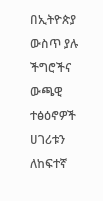በኢትዮጵያ ውስጥ ያሉ ችግሮችና ውጫዊ ተፅዕኖዎች ሀገሪቱን ለከፍተኛ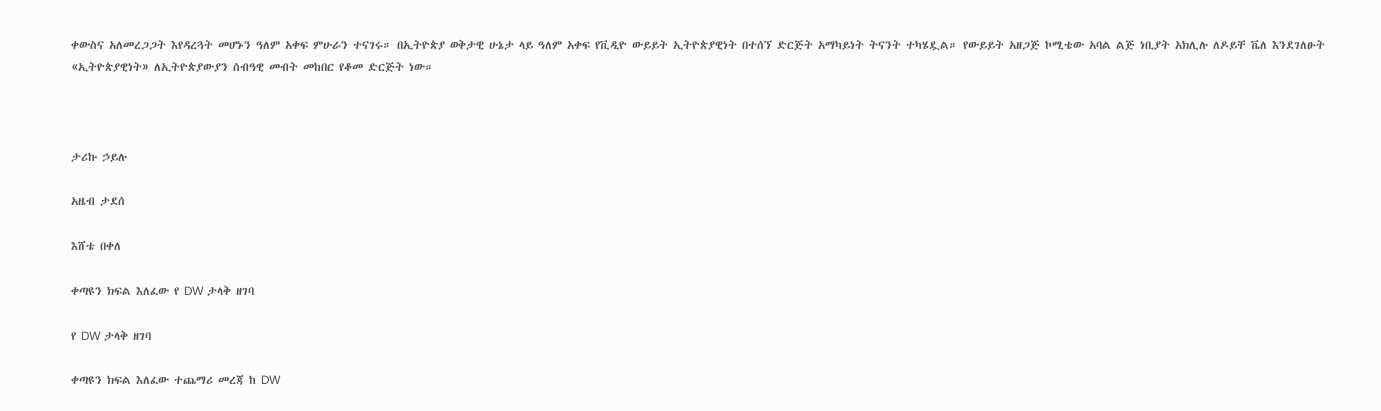ቀውስና አለመረጋጋት እየዳረጓት መሆኑን ዓለም አቀፍ ምሁራን ተናገሩ። በኢትዮጵያ ወቅታዊ ሁኔታ ላይ ዓለም አቀፍ የቪዲዮ ውይይት ኢትዮጵያዊነት በተሰኘ ድርጅት አማካይነት ትናንት ተካሄዷል። የውይይት አዘጋጅ ኮሚቴው አባል ልጅ ነቢያት አክሊሉ ለዶይቸ ቬለ እንደገለፁት «ኢትዮጵያዊነት» ለኢትዮጵያውያን ሰብዓዊ መብት መከበር የቆመ ድርጅት ነው።



ታሪኩ ኃይሉ

አዜብ ታደሰ

እሸቴ በቀለ

ቀጣዩን ክፍል እለፈው የ DW ታላቅ ዘገባ

የ DW ታላቅ ዘገባ

ቀጣዩን ክፍል እለፈው ተጨማሪ መረጃ ከ DW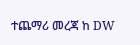ተጨማሪ መረጃ ከ DW